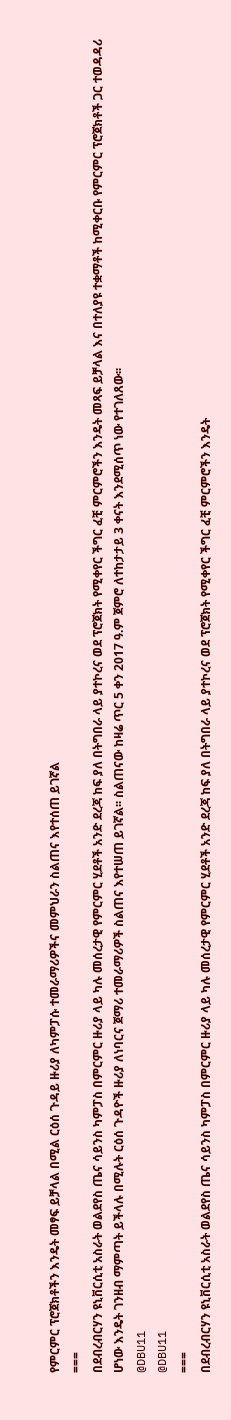የምርምር ፕሮጀክቶችን እንዴት መፃፍ ይቻላል በሚል ርዕሰ ጉዳይ ዙሪያ ለካምፓሱ ተመራማሪዎችና መምህራን ስልጠና እየተሰጠ ይገኛል
===
በደብረብርሃን ዩኒቨርሲቲ አስራት ወልደየስ ጤና ሳይንስ ካምፓስ በምርምር ዙሪያ ላይ ካሉ መሰረታዊ የምርምር ሂደቶች አንድ ደረጃ ከፍ ያለ በትግበራ ላይ ያተኮረና ወደ ፕሮጀክት የሚቀየር ችግር ፈቺ ምርምሮችን እንዴት መጻፍ ይቻላል እና በተለያዩ ተቋማቶች ከሚቀርቡ የምርምር ፕሮጀክቶች ጋር ተወዳዳሪ ሆነው እንዴት ገንዘብ ማምጣት ይችላሉ በሚሉት ርዕሰ ጉዳዮች ዙሪያ ለነባርና ጀማሪ ተመራማሪዎች ስልጠና እየተሠጠ ይገኛል፡፡ ስልጠናው ከዛሬ ጥር 5 ቀን 2017 ዓ.ም ጀምሮ ለተከታታይ 3 ቀናት እንደሚሰጥ ነው የተገለጸው፡፡
@DBU11
@DBU11
===
በደብረብርሃን ዩኒቨርሲቲ አስራት ወልደየስ ጤና ሳይንስ ካምፓስ በምርምር ዙሪያ ላይ ካሉ መሰረታዊ የምርምር ሂደቶች አንድ ደረጃ ከፍ ያለ በትግበራ ላይ ያተኮረና ወደ ፕሮጀክት የሚቀየር ችግር ፈቺ ምርምሮችን እንዴት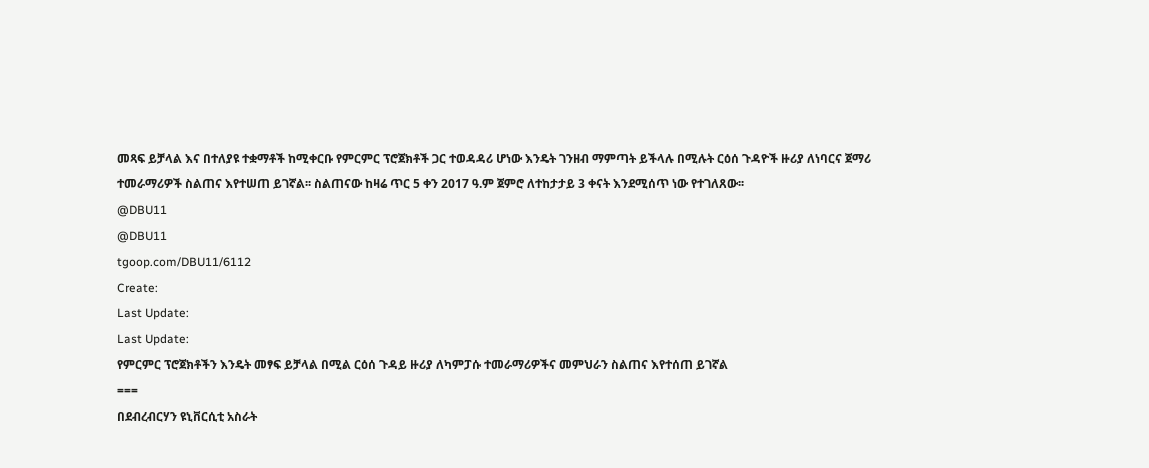መጻፍ ይቻላል እና በተለያዩ ተቋማቶች ከሚቀርቡ የምርምር ፕሮጀክቶች ጋር ተወዳዳሪ ሆነው እንዴት ገንዘብ ማምጣት ይችላሉ በሚሉት ርዕሰ ጉዳዮች ዙሪያ ለነባርና ጀማሪ ተመራማሪዎች ስልጠና እየተሠጠ ይገኛል፡፡ ስልጠናው ከዛሬ ጥር 5 ቀን 2017 ዓ.ም ጀምሮ ለተከታታይ 3 ቀናት እንደሚሰጥ ነው የተገለጸው፡፡
@DBU11
@DBU11
tgoop.com/DBU11/6112
Create:
Last Update:
Last Update:
የምርምር ፕሮጀክቶችን እንዴት መፃፍ ይቻላል በሚል ርዕሰ ጉዳይ ዙሪያ ለካምፓሱ ተመራማሪዎችና መምህራን ስልጠና እየተሰጠ ይገኛል
===
በደብረብርሃን ዩኒቨርሲቲ አስራት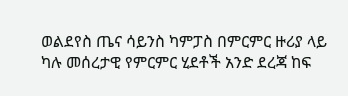ወልደየስ ጤና ሳይንስ ካምፓስ በምርምር ዙሪያ ላይ ካሉ መሰረታዊ የምርምር ሂደቶች አንድ ደረጃ ከፍ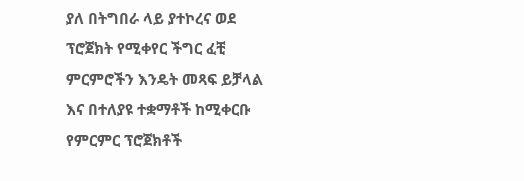ያለ በትግበራ ላይ ያተኮረና ወደ ፕሮጀክት የሚቀየር ችግር ፈቺ ምርምሮችን እንዴት መጻፍ ይቻላል እና በተለያዩ ተቋማቶች ከሚቀርቡ የምርምር ፕሮጀክቶች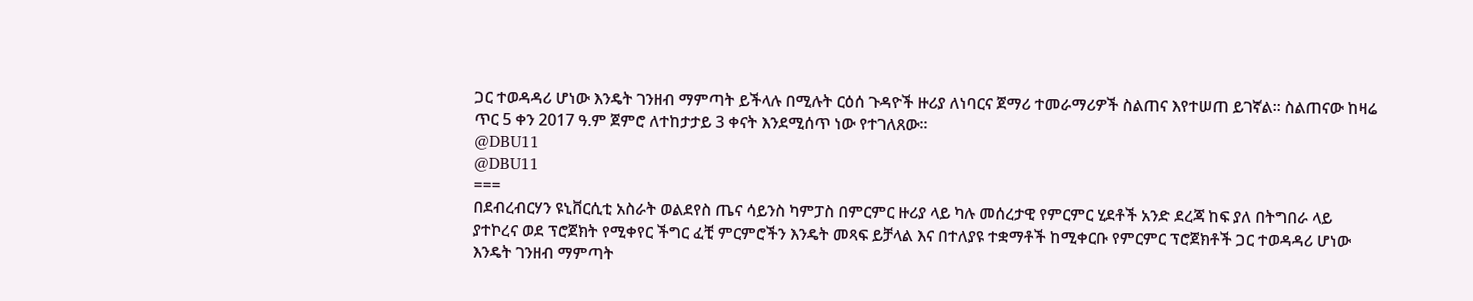ጋር ተወዳዳሪ ሆነው እንዴት ገንዘብ ማምጣት ይችላሉ በሚሉት ርዕሰ ጉዳዮች ዙሪያ ለነባርና ጀማሪ ተመራማሪዎች ስልጠና እየተሠጠ ይገኛል፡፡ ስልጠናው ከዛሬ ጥር 5 ቀን 2017 ዓ.ም ጀምሮ ለተከታታይ 3 ቀናት እንደሚሰጥ ነው የተገለጸው፡፡
@DBU11
@DBU11
===
በደብረብርሃን ዩኒቨርሲቲ አስራት ወልደየስ ጤና ሳይንስ ካምፓስ በምርምር ዙሪያ ላይ ካሉ መሰረታዊ የምርምር ሂደቶች አንድ ደረጃ ከፍ ያለ በትግበራ ላይ ያተኮረና ወደ ፕሮጀክት የሚቀየር ችግር ፈቺ ምርምሮችን እንዴት መጻፍ ይቻላል እና በተለያዩ ተቋማቶች ከሚቀርቡ የምርምር ፕሮጀክቶች ጋር ተወዳዳሪ ሆነው እንዴት ገንዘብ ማምጣት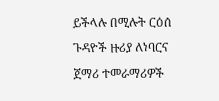ይችላሉ በሚሉት ርዕሰ ጉዳዮች ዙሪያ ለነባርና ጀማሪ ተመራማሪዎች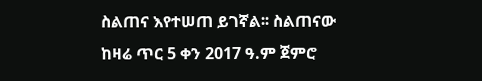ስልጠና እየተሠጠ ይገኛል፡፡ ስልጠናው ከዛሬ ጥር 5 ቀን 2017 ዓ.ም ጀምሮ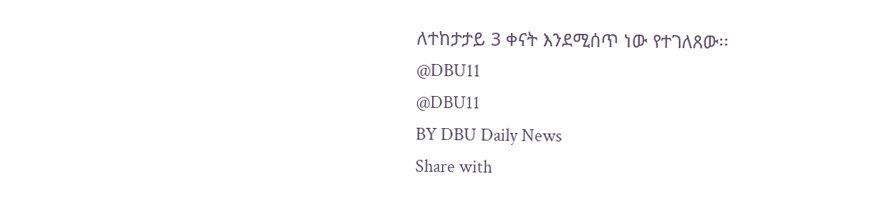ለተከታታይ 3 ቀናት እንደሚሰጥ ነው የተገለጸው፡፡
@DBU11
@DBU11
BY DBU Daily News
Share with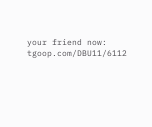your friend now:
tgoop.com/DBU11/6112